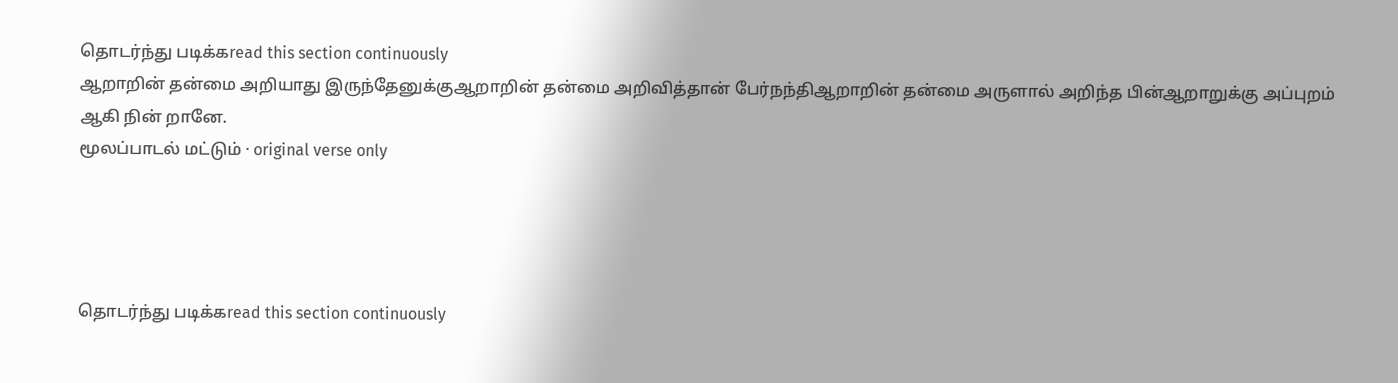தொடர்ந்து படிக்கread this section continuously
ஆறாறின் தன்மை அறியாது இருந்தேனுக்குஆறாறின் தன்மை அறிவித்தான் பேர்நந்திஆறாறின் தன்மை அருளால் அறிந்த பின்ஆறாறுக்கு அப்புறம் ஆகி நின் றானே.
மூலப்பாடல் மட்டும் · original verse only




தொடர்ந்து படிக்கread this section continuously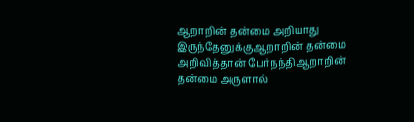ஆறாறின் தன்மை அறியாது இருந்தேனுக்குஆறாறின் தன்மை அறிவித்தான் பேர்நந்திஆறாறின் தன்மை அருளால்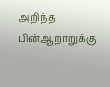அறிந்த பின்ஆறாறுக்கு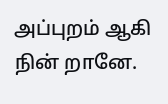அப்புறம் ஆகி நின் றானே.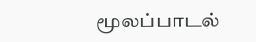மூலப்பாடல்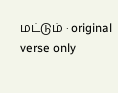மட்டும் · original verse only